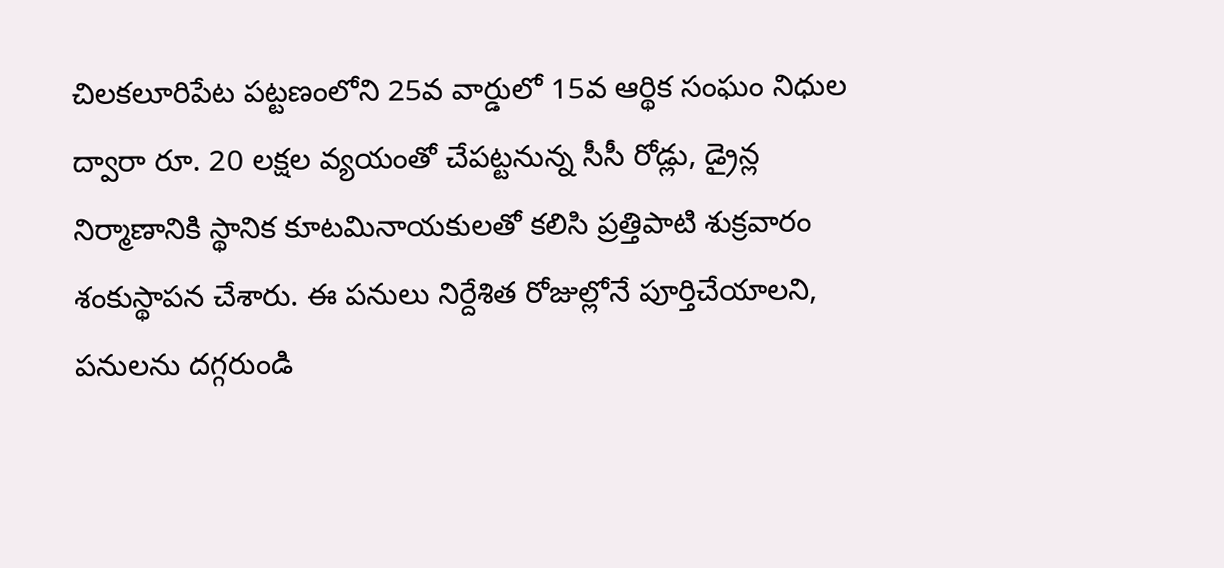చిలకలూరిపేట పట్టణంలోని 25వ వార్డులో 15వ ఆర్థిక సంఘం నిధుల ద్వారా రూ. 20 లక్షల వ్యయంతో చేపట్టనున్న సీసీ రోడ్లు, డ్రైన్ల నిర్మాణానికి స్థానిక కూటమినాయకులతో కలిసి ప్రత్తిపాటి శుక్రవారం శంకుస్థాపన చేశారు. ఈ పనులు నిర్దేశిత రోజుల్లోనే పూర్తిచేయాలని, పనులను దగ్గరుండి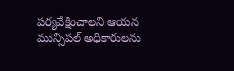పర్యవేక్షించాలని ఆయన మున్సిపల్ అధికారులను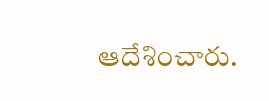ఆదేశించారు.